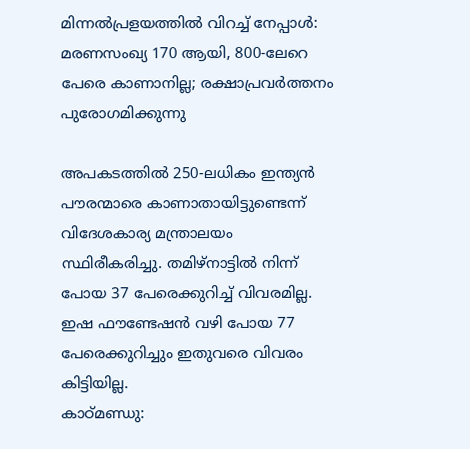മിന്നല്‍പ്രളയത്തില്‍ വിറച്ച് നേപ്പാള്‍: മരണസംഖ്യ 170 ആയി, 800-ലേറെ പേരെ കാണാനില്ല; രക്ഷാപ്രവര്‍ത്തനം പുരോഗമിക്കുന്നു

അപകടത്തില്‍ 250-ലധികം ഇന്ത്യന്‍ പൗരന്മാരെ കാണാതായിട്ടുണ്ടെന്ന് വിദേശകാര്യ മന്ത്രാലയം സ്ഥിരീകരിച്ചു. തമിഴ്‌നാട്ടില്‍ നിന്ന് പോയ 37 പേരെക്കുറിച്ച് വിവരമില്ല. ഇഷ ഫൗണ്ടേഷന്‍ വഴി പോയ 77 പേരെക്കുറിച്ചും ഇതുവരെ വിവരം കിട്ടിയില്ല.
കാഠ്മണ്ഡു: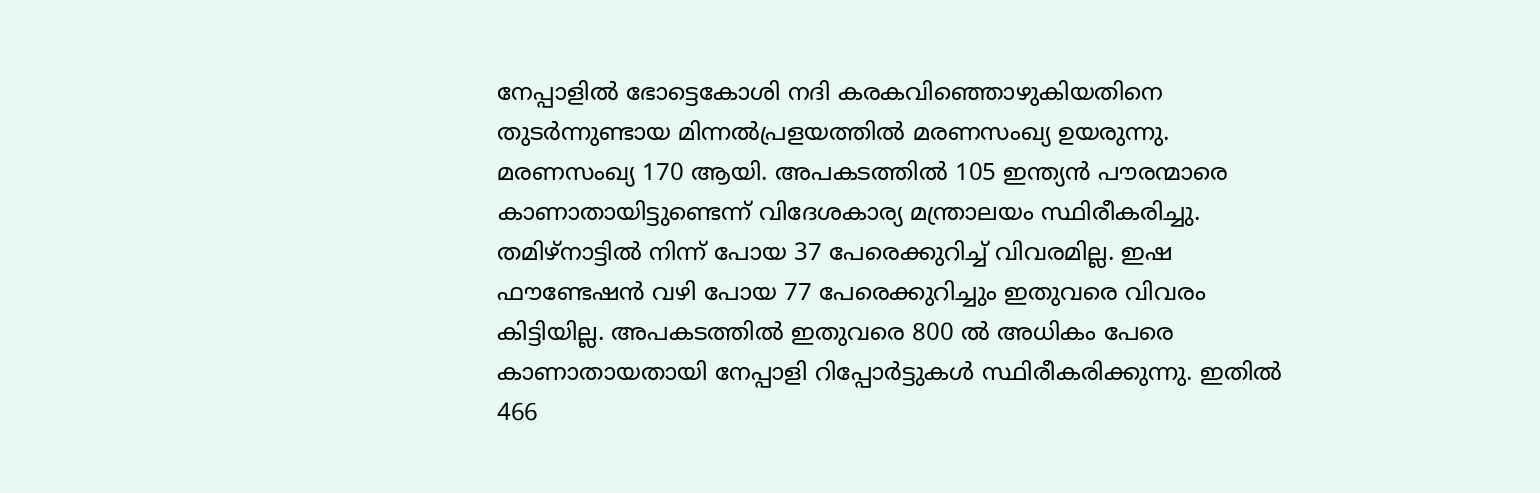നേപ്പാളില്‍ ഭോട്ടെകോശി നദി കരകവിഞ്ഞൊഴുകിയതിനെ തുടര്‍ന്നുണ്ടായ മിന്നല്‍പ്രളയത്തില്‍ മരണസംഖ്യ ഉയരുന്നു. മരണസംഖ്യ 170 ആയി. അപകടത്തില്‍ 105 ഇന്ത്യന്‍ പൗരന്മാരെ കാണാതായിട്ടുണ്ടെന്ന് വിദേശകാര്യ മന്ത്രാലയം സ്ഥിരീകരിച്ചു. തമിഴ്‌നാട്ടില്‍ നിന്ന് പോയ 37 പേരെക്കുറിച്ച് വിവരമില്ല. ഇഷ ഫൗണ്ടേഷന്‍ വഴി പോയ 77 പേരെക്കുറിച്ചും ഇതുവരെ വിവരം കിട്ടിയില്ല. അപകടത്തില്‍ ഇതുവരെ 800 ല്‍ അധികം പേരെ കാണാതായതായി നേപ്പാളി റിപ്പോര്‍ട്ടുകള്‍ സ്ഥിരീകരിക്കുന്നു. ഇതില്‍ 466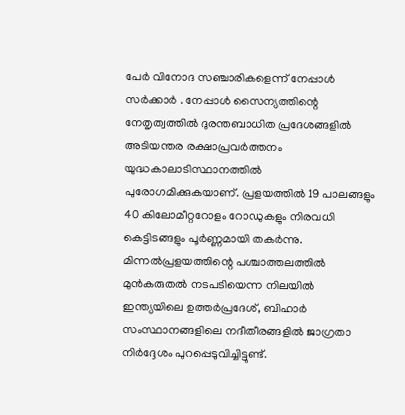പേര്‍ വിനോദ സഞ്ചാരികളെന്ന് നേപ്പാള്‍ സര്‍ക്കാര്‍ . നേപ്പാള്‍ സൈന്യത്തിന്റെ നേതൃത്വത്തില്‍ ദുരന്തബാധിത പ്രദേശങ്ങളില്‍ അടിയന്തര രക്ഷാപ്രവര്‍ത്തനം യുദ്ധകാലാടിസ്ഥാനത്തില്‍ പുരോഗമിക്കുകയാണ്. പ്രളയത്തില്‍ 19 പാലങ്ങളും 40 കിലോമീറ്ററോളം റോഡുകളും നിരവധി കെട്ടിടങ്ങളും പൂര്‍ണ്ണമായി തകര്‍ന്നു. മിന്നല്‍പ്രളയത്തിന്റെ പശ്ചാത്തലത്തില്‍ മുന്‍കരുതല്‍ നടപടിയെന്ന നിലയില്‍ ഇന്ത്യയിലെ ഉത്തര്‍പ്രദേശ്, ബിഹാര്‍ സംസ്ഥാനങ്ങളിലെ നദീതീരങ്ങളില്‍ ജാഗ്രതാ നിര്‍ദ്ദേശം പുറപ്പെടുവിച്ചിട്ടുണ്ട്.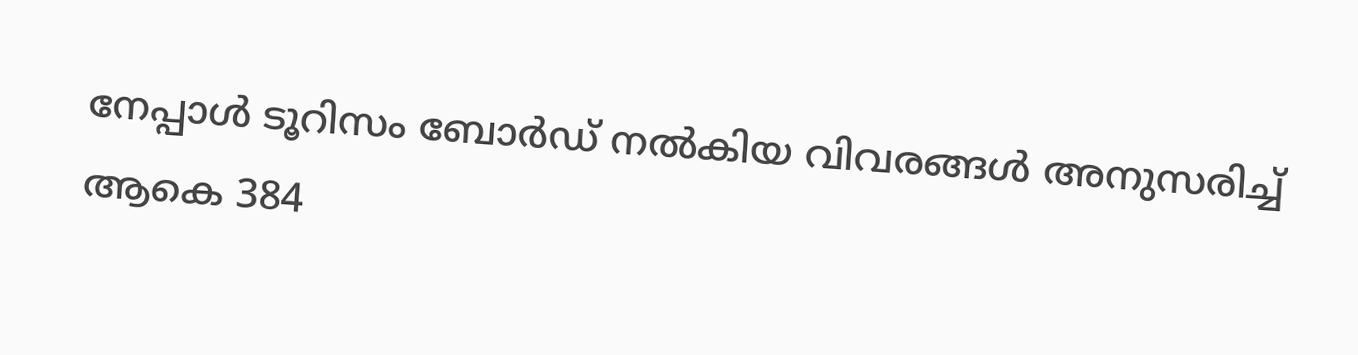നേപ്പാള്‍ ടൂറിസം ബോര്‍ഡ് നല്‍കിയ വിവരങ്ങള്‍ അനുസരിച്ച് ആകെ 384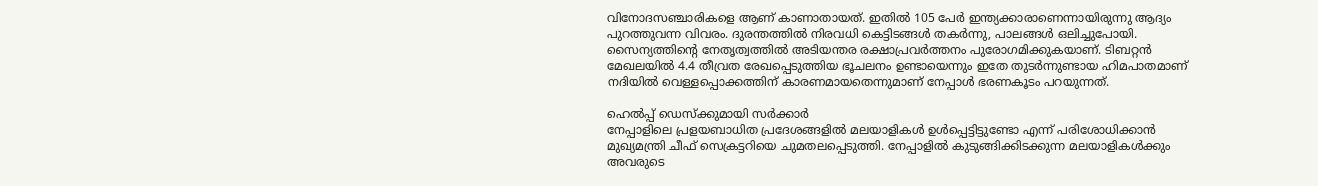വിനോദസഞ്ചാരികളെ ആണ് കാണാതായത്. ഇതില്‍ 105 പേര്‍ ഇന്ത്യക്കാരാണെന്നായിരുന്നു ആദ്യം പുറത്തുവന്ന വിവരം. ദുരന്തത്തില്‍ നിരവധി കെട്ടിടങ്ങള്‍ തകര്‍ന്നു, പാലങ്ങള്‍ ഒലിച്ചുപോയി. സൈന്യത്തിന്റെ നേതൃത്വത്തില്‍ അടിയന്തര രക്ഷാപ്രവര്‍ത്തനം പുരോഗമിക്കുകയാണ്. ടിബറ്റന്‍ മേഖലയില്‍ 4.4 തീവ്രത രേഖപ്പെടുത്തിയ ഭൂചലനം ഉണ്ടായെന്നും ഇതേ തുടര്‍ന്നുണ്ടായ ഹിമപാതമാണ് നദിയില്‍ വെള്ളപ്പൊക്കത്തിന് കാരണമായതെന്നുമാണ് നേപ്പാള്‍ ഭരണകൂടം പറയുന്നത്.

ഹെല്‍പ്പ് ഡെസ്‌ക്കുമായി സര്‍ക്കാര്‍
നേപ്പാളിലെ പ്രളയബാധിത പ്രദേശങ്ങളില്‍ മലയാളികള്‍ ഉള്‍പ്പെട്ടിട്ടുണ്ടോ എന്ന് പരിശോധിക്കാന്‍ മുഖ്യമന്ത്രി ചീഫ് സെക്രട്ടറിയെ ചുമതലപ്പെടുത്തി. നേപ്പാളില്‍ കുടുങ്ങിക്കിടക്കുന്ന മലയാളികള്‍ക്കും അവരുടെ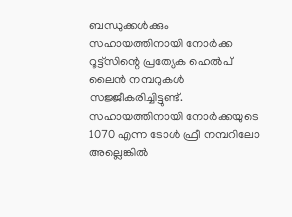ബന്ധുക്കള്‍ക്കും സഹായത്തിനായി നോര്‍ക്ക റൂട്ട്‌സിന്റെ പ്രത്യേക ഹെല്‍പ് ലൈന്‍ നമ്പറുകള്‍ സജ്ജീകരിച്ചിട്ടുണ്ട്. സഹായത്തിനായി നോര്‍ക്കയുടെ 1070 എന്ന ടോള്‍ ഫ്രീ നമ്പറിലോ അല്ലെങ്കില്‍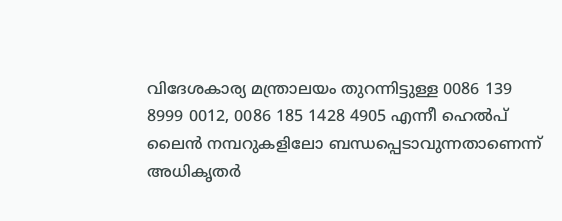വിദേശകാര്യ മന്ത്രാലയം തുറന്നിട്ടുള്ള 0086 139 8999 0012, 0086 185 1428 4905 എന്നീ ഹെല്‍പ് ലൈന്‍ നമ്പറുകളിലോ ബന്ധപ്പെടാവുന്നതാണെന്ന് അധികൃതര്‍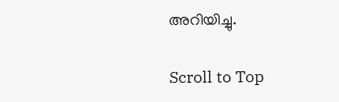അറിയിച്ചു.

Scroll to Top